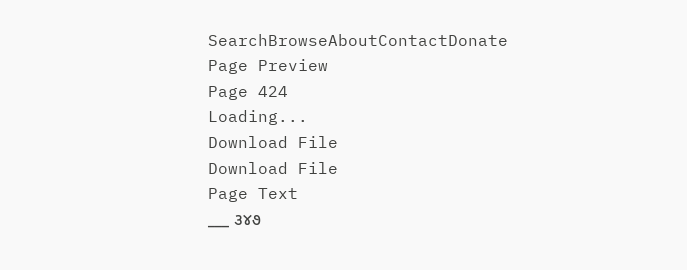SearchBrowseAboutContactDonate
Page Preview
Page 424
Loading...
Download File
Download File
Page Text
___ ૩૪૭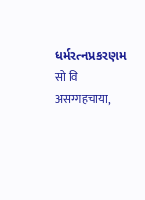ધર્મરત્નપ્રકરણમ सो वि असग्गहचाया,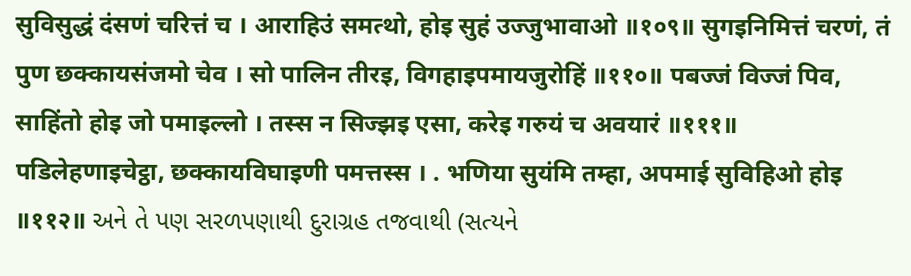सुविसुद्धं दंसणं चरित्तं च । आराहिउं समत्थो, होइ सुहं उज्जुभावाओ ॥१०९॥ सुगइनिमित्तं चरणं, तं पुण छक्कायसंजमो चेव । सो पालिन तीरइ, विगहाइपमायजुरोहिं ॥११०॥ पबज्जं विज्जं पिव, साहिंतो होइ जो पमाइल्लो । तस्स न सिज्झइ एसा, करेइ गरुयं च अवयारं ॥१११॥ पडिलेहणाइचेट्ठा, छक्कायविघाइणी पमत्तस्स । . भणिया सुयंमि तम्हा, अपमाई सुविहिओ होइ ॥११२॥ અને તે પણ સરળપણાથી દુરાગ્રહ તજવાથી (સત્યને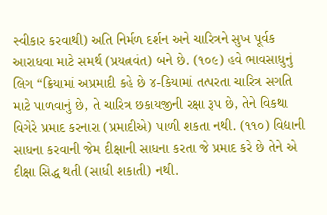સ્વીકાર કરવાથી) અતિ નિર્મળ દર્શન અને ચારિત્રને સુખ પૂર્વક આરાધવા માટે સમર્થ (પ્રયત્નવંત) બને છે. (૧૦૯) હવે ભાવસાધુનું લિગ “ક્રિયામાં અપ્રમાદી કહે છે ૪-કિયામાં તત્પરતા ચારિત્ર સગતિ માટે પાળવાનું છે, તે ચારિત્ર છકાયજીની રક્ષા રૂપ છે, તેને વિકથા વિગેરે પ્રમાદ કરનારા (પ્રમાદીએ) પાળી શકતા નથી. (૧૧૦) વિદ્યાની સાધના કરવાની જેમ દીક્ષાની સાધના કરતા જે પ્રમાદ કરે છે તેને એ દીક્ષા સિદ્ધ થતી (સાધી શકાતી) નથી.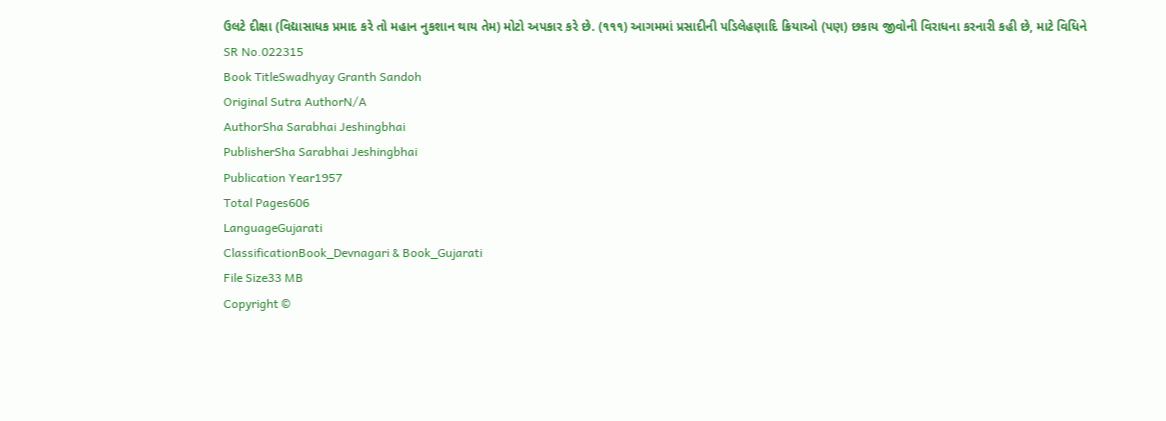ઉલટે દીક્ષા (વિદ્યાસાધક પ્રમાદ કરે તો મહાન નુકશાન થાય તેમ) મોટો અપકાર કરે છે. (૧૧૧) આગમમાં પ્રસાદીની પડિલેહણાદિ ક્રિયાઓ (પણ) છકાય જીવોની વિરાધના કરનારી કહી છે, માટે વિધિને
SR No.022315
Book TitleSwadhyay Granth Sandoh
Original Sutra AuthorN/A
AuthorSha Sarabhai Jeshingbhai
PublisherSha Sarabhai Jeshingbhai
Publication Year1957
Total Pages606
LanguageGujarati
ClassificationBook_Devnagari & Book_Gujarati
File Size33 MB
Copyright ©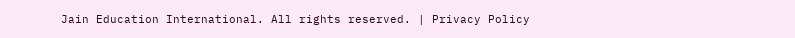Jain Education International. All rights reserved. | Privacy Policy